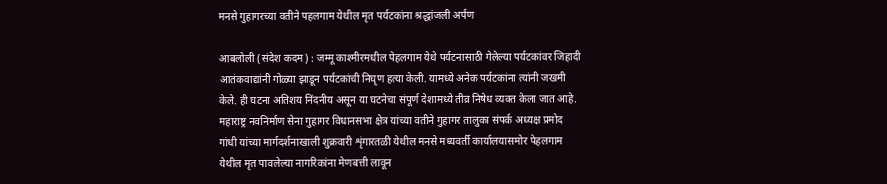मनसे गुहागरच्या वतीने पहलगाम येथील मृत पर्यटकांना श्रद्धांजली अर्पण

आबलोली (संदेश कदम) : जम्मू काश्मीरमधील पेहलगाम येथे पर्यटनासाठी गेलेल्या पर्यटकांवर जिहादी आतंकवाद्यांनी गोळ्या झाडून पर्यटकांची निघृण हत्या केली. यामध्ये अनेक पर्यटकांना त्यांनी जखमी केले. ही घटना अतिशय निंदनीय असून या घटनेचा संपूर्ण देशामध्ये तीव्र निषेध व्यक्त केला जात आहे. महाराष्ट्र नवनिर्माण सेना गुहागर विधानसभा क्षेत्र यांच्या वतीने गुहागर तालुका संपर्क अध्यक्ष प्रमोद गांधी यांच्या मार्गदर्शनाखाली शुक्रवारी शृंगारतळी येथील मनसे मध्यवर्ती कार्यालयासमोर पेहलगाम येथील मृत पावलेल्या नागरिकांना मेणबत्ती लावून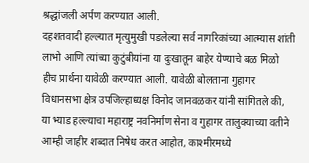श्रद्धांजली अर्पण करण्यात आली.
दहशतवादी हल्ल्यात मृत्युमुखी पडलेल्या सर्व नागरिकांच्या आत्म्यास शांती लाभो आणि त्यांच्या कुटुंबीयांना या दुःखातून बाहेर येण्याचे बळ मिळो हीच प्रार्थना यावेळी करण्यात आली. यावेळी बोलताना गुहागर विधानसभा क्षेत्र उपजिल्हाध्यक्ष विनोद जानवळकर यांनी सांगितले की, या भ्याड हल्ल्याचा महाराष्ट्र नवनिर्माण सेना व गुहागर तालुक्याच्या वतीने आम्ही जाहीर शब्दात निषेध करत आहोत, काश्मीरमध्ये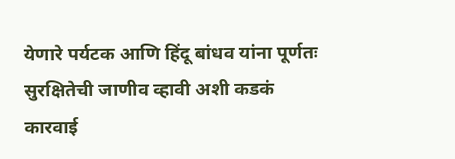येणारे पर्यटक आणि हिंदू बांधव यांना पूर्णतः सुरक्षितेची जाणीव व्हावी अशी कडकं कारवाई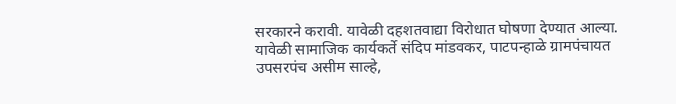सरकारने करावी. यावेळी दहशतवाद्या विरोधात घोषणा देण्यात आल्या.
यावेळी सामाजिक कार्यकर्ते संदिप मांडवकर, पाटपन्हाळे ग्रामपंचायत उपसरपंच असीम साल्हे,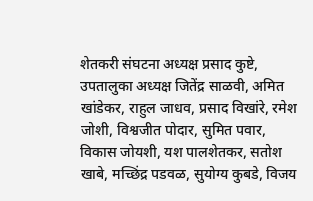शेतकरी संघटना अध्यक्ष प्रसाद कुष्टे, उपतालुका अध्यक्ष जितेंद्र साळवी, अमित खांडेकर, राहुल जाधव, प्रसाद विखांरे, रमेश जोशी, विश्वजीत पोदार, सुमित पवार, विकास जोयशी, यश पालशेतकर, सतोश खाबे, मच्छिंद्र पडवळ, सुयोग्य कुबडे, विजय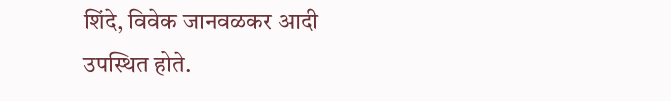शिंदे, विवेक जानवळकर आदी उपस्थित होते.